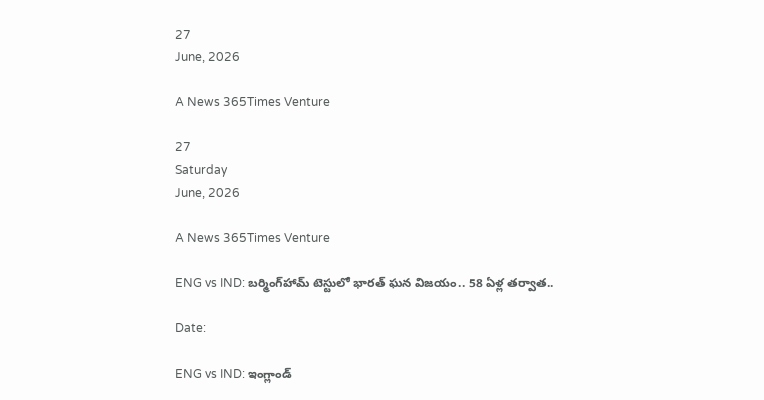27
June, 2026

A News 365Times Venture

27
Saturday
June, 2026

A News 365Times Venture

ENG vs IND: బర్మింగ్‌హామ్‌ టెస్టులో భారత్ ఘన విజయం.. 58 ఏళ్ల తర్వాత..

Date:

ENG vs IND: ఇంగ్లాండ్‌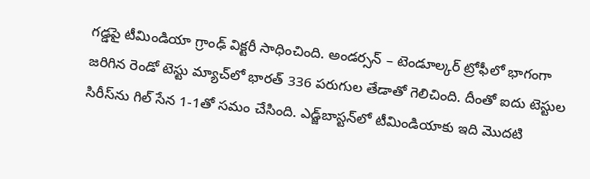గడ్డపై టీమిండియా గ్రాంఢ్ విక్టరీ సాధించింది. అండర్సన్ – టెండూల్కర్ ట్రోఫీలో భాగంగా జరిగిన రెండో టెస్టు మ్యాచ్‌లో భారత్ 336 పరుగుల తేడాతో గెలిచింది. దీంతో ఐదు టెస్టుల సిరీస్‌ను గిల్ సేన 1-1తో సమం చేసింది. ఎడ్జ్‌బాస్టన్‌లో టీమిండియాకు ఇది మొదటి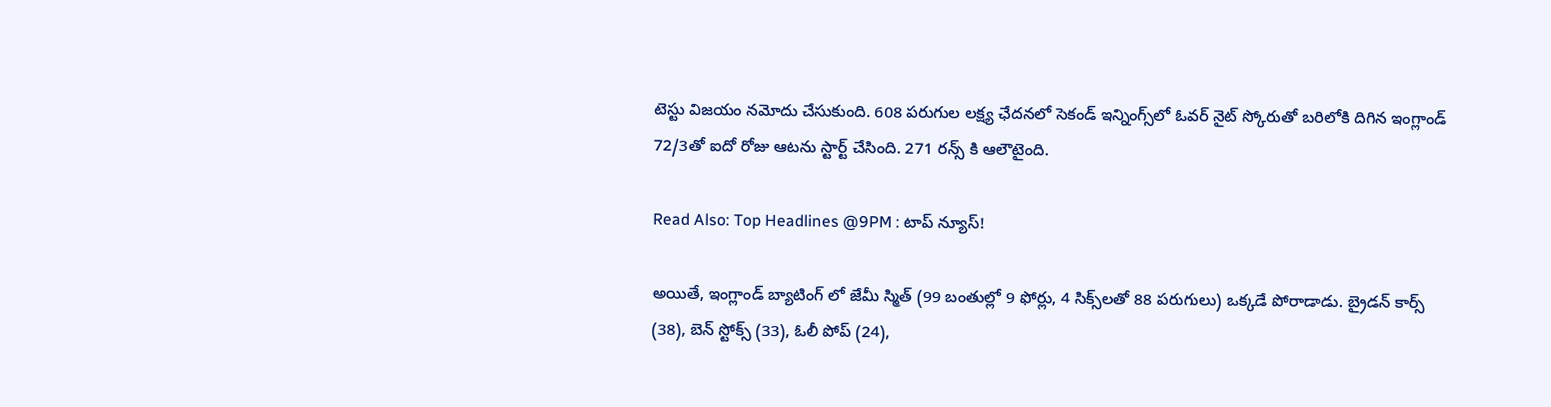టెస్టు విజయం నమోదు చేసుకుంది. 608 పరుగుల లక్ష్య ఛేదనలో సెకండ్ ఇన్నింగ్స్‌లో ఓవర్‌ నైట్ స్కోరుతో బరిలోకి దిగిన ఇంగ్లాండ్ 72/3తో ఐదో రోజు ఆటను స్టార్ట్ చేసింది. 271 రన్స్ కి ఆలౌటైంది.

Read Also: Top Headlines @9PM : టాప్‌ న్యూస్‌!

అయితే, ఇంగ్లాండ్ బ్యాటింగ్ లో జేమీ స్మిత్ (99 బంతుల్లో 9 ఫోర్లు, 4 సిక్స్‌లతో 88 పరుగులు) ఒక్కడే పోరాడాడు. బ్రైడన్ కార్స్ (38), బెన్ స్టోక్స్ (33), ఓలీ పోప్ (24),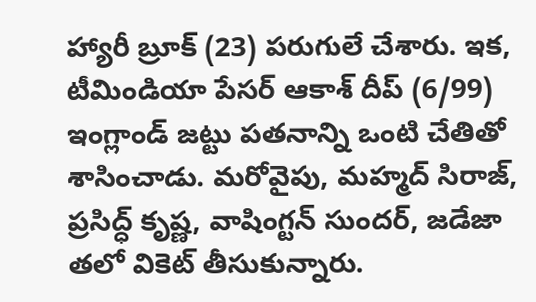హ్యారీ బ్రూక్ (23) పరుగులే చేశారు. ఇక, టీమిండియా పేసర్ ఆకాశ్‌ దీప్ (6/99) ఇంగ్లాండ్ జట్టు పతనాన్ని ఒంటి చేతితో శాసించాడు. మరోవైపు, మహ్మద్ సిరాజ్, ప్రసిద్ధ్‌ కృష్ణ, వాషింగ్టన్ సుందర్, జడేజా తలో వికెట్ తీసుకున్నారు.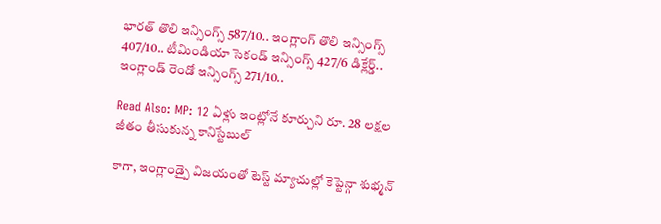భారత్ తొలి ఇన్సింగ్స్ 587/10.. ఇంగ్లాంగ్ తొలి ఇన్సింగ్స్ 407/10.. టీమిండియా సెకండ్ ఇన్సింగ్స్ 427/6 డిక్లేర్డ్.. ఇంగ్లాండ్ రెండో ఇన్సింగ్స్ 271/10..

Read Also: MP: 12 ఏళ్లు ఇంట్లోనే కూర్చుని రూ. 28 లక్షల జీతం తీసుకున్న కానిస్టేబుల్

కాగా, ఇంగ్లాండ్పై విజయంతో టెస్ట్ మ్యాచుల్లో కెప్టెన్గా శుభ్మన్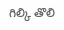గిల్కి తొలి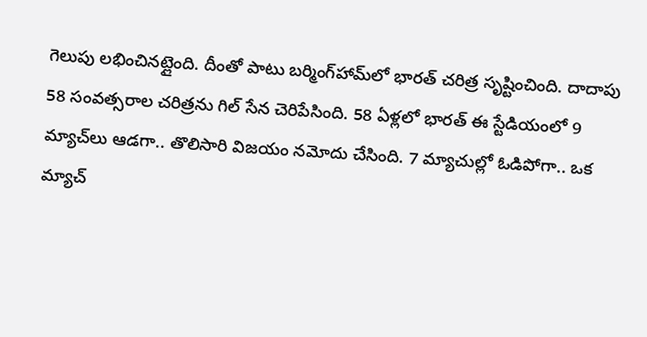గెలుపు లభించినట్లైంది. దీంతో పాటు బర్మింగ్‌హామ్‌లో భారత్ చరిత్ర సృష్టించింది. దాదాపు 58 సంవత్సరాల చరిత్రను గిల్ సేన చెరిపేసింది. 58 ఏళ్లలో భారత్ ఈ స్టేడియంలో 9 మ్యాచ్‌లు ఆడగా.. తొలిసారి విజయం నమోదు చేసింది. 7 మ్యాచుల్లో ఓడిపోగా.. ఒక మ్యాచ్‌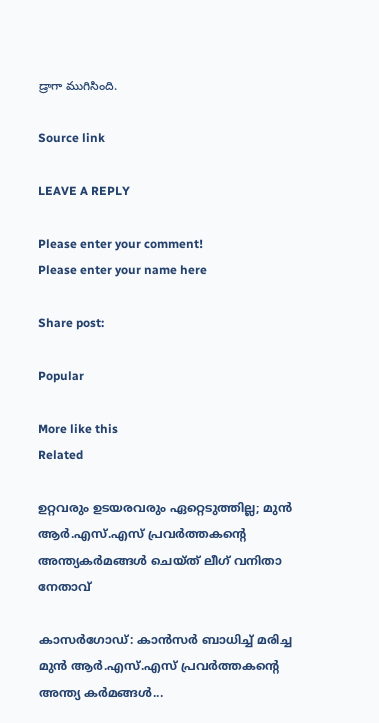డ్రాగా ముగిసింది.

Source link

LEAVE A REPLY

Please enter your comment!
Please enter your name here

Share post:

Popular

More like this
Related

ഉറ്റവരും ഉടയരവരും ഏറ്റെടുത്തില്ല; മുന്‍ ആര്‍.എസ്.എസ് പ്രവര്‍ത്തകന്റെ അന്ത്യകര്‍മങ്ങള്‍ ചെയ്ത് ലീഗ് വനിതാ നേതാവ്

കാസര്‍ഗോഡ്: കാന്‍സര്‍ ബാധിച്ച് മരിച്ച മുന്‍ ആര്‍.എസ്.എസ് പ്രവര്‍ത്തകന്റെ അന്ത്യ കര്‍മങ്ങള്‍...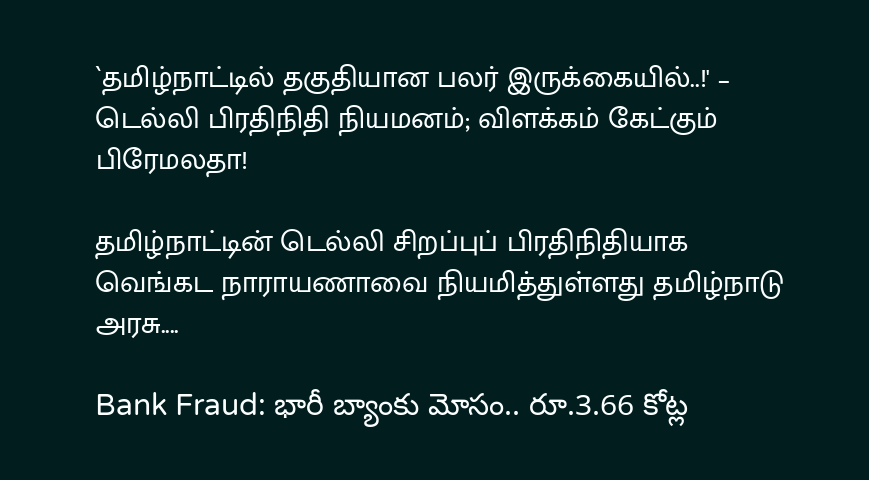`தமிழ்நாட்டில் தகுதியான பலர் இருக்கையில்..!' – டெல்லி பிரதிநிதி நியமனம்; விளக்கம் கேட்கும் பிரேமலதா!

தமிழ்நாட்டின் டெல்லி சிறப்புப் பிரதிநிதியாக வெங்கட நாராயணாவை நியமித்துள்ளது தமிழ்நாடு அரசு....

Bank Fraud: భారీ బ్యాంకు మోసం.. రూ.3.66 కోట్ల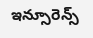ఇన్సూరెన్స్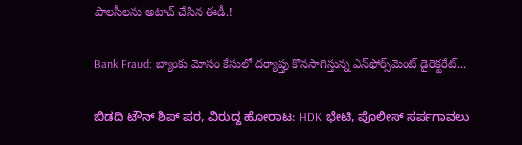పాలసీలను అటాచ్ చేసిన ఈడీ.!

Bank Fraud: బ్యాంకు మోసం కేసులో దర్యాప్తు కొనసాగిస్తున్న ఎన్‌ఫోర్స్‌మెంట్ డైరెక్టరేట్...

ಬಿಡದಿ ಟೌನ್ ಶಿಪ್ ಪರ, ವಿರುದ್ದ ಹೋರಾಟ: HDK ಭೇಟಿ, ಪೊಲೀಸ್‍ ಸರ್ಪಗಾವಲು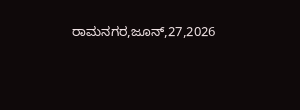ರಾಮನಗರ,ಜೂನ್,27,2026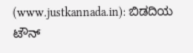(www.justkannada.in): ಬಿಡದಿಯ ಟೌನ್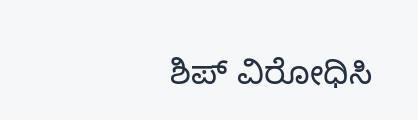ಶಿಪ್ ವಿರೋಧಿಸಿ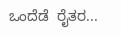ಒಂದೆಡೆ  ರೈತರ...